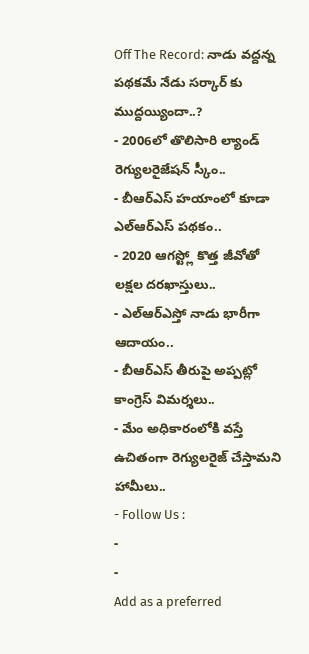Off The Record: నాడు వద్దన్న పథకమే నేడు సర్కార్ కు ముద్దయ్యిందా..?
- 2006లో తొలిసారి ల్యాండ్ రెగ్యులరైజేషన్ స్కీం..
- బీఆర్ఎస్ హయాంలో కూడా ఎల్ఆర్ఎస్ పథకం..
- 2020 ఆగస్ట్లో కొత్త జీవోతో లక్షల దరఖాస్తులు..
- ఎల్ఆర్ఎస్తో నాడు భారీగా ఆదాయం..
- బీఆర్ఎస్ తీరుపై అప్పట్లో కాంగ్రెస్ విమర్శలు..
- మేం అధికారంలోకి వస్తే ఉచితంగా రెగ్యులరైజ్ చేస్తామని హామీలు..
- Follow Us :
-
-
Add as a preferred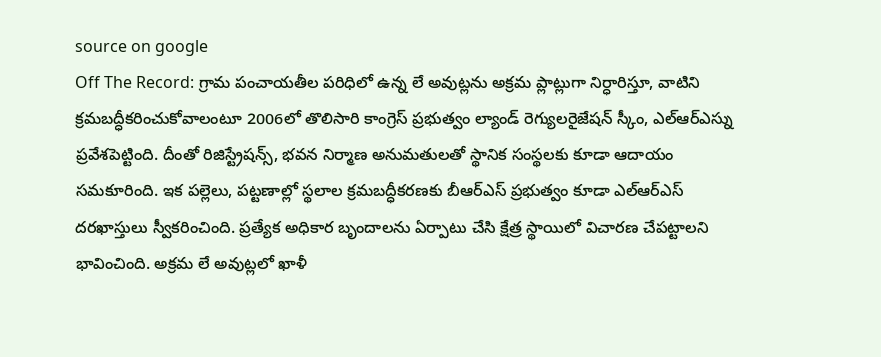source on google
Off The Record: గ్రామ పంచాయతీల పరిధిలో ఉన్న లే అవుట్లను అక్రమ ప్లాట్లుగా నిర్ధారిస్తూ, వాటిని క్రమబద్ధీకరించుకోవాలంటూ 2006లో తొలిసారి కాంగ్రెస్ ప్రభుత్వం ల్యాండ్ రెగ్యులరైజేషన్ స్కీం, ఎల్ఆర్ఎస్ను ప్రవేశపెట్టింది. దీంతో రిజిస్ట్రేషన్స్, భవన నిర్మాణ అనుమతులతో స్థానిక సంస్థలకు కూడా ఆదాయం సమకూరింది. ఇక పల్లెలు, పట్టణాల్లో స్థలాల క్రమబద్ధీకరణకు బీఆర్ఎస్ ప్రభుత్వం కూడా ఎల్ఆర్ఎస్ దరఖాస్తులు స్వీకరించింది. ప్రత్యేక అధికార బృందాలను ఏర్పాటు చేసి క్షేత్ర స్థాయిలో విచారణ చేపట్టాలని భావించింది. అక్రమ లే అవుట్లలో ఖాళీ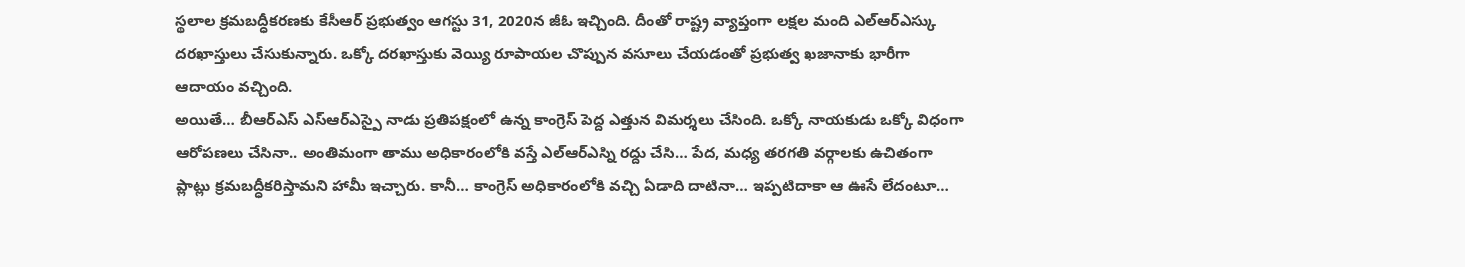స్థలాల క్రమబద్ధీకరణకు కేసీఆర్ ప్రభుత్వం ఆగస్టు 31, 2020న జీఓ ఇచ్చింది. దీంతో రాష్ట్ర వ్యాప్తంగా లక్షల మంది ఎల్ఆర్ఎస్కు దరఖాస్తులు చేసుకున్నారు. ఒక్కో దరఖాస్తుకు వెయ్యి రూపాయల చొప్పున వసూలు చేయడంతో ప్రభుత్వ ఖజానాకు భారీగా ఆదాయం వచ్చింది.
అయితే… బీఆర్ఎస్ ఎస్ఆర్ఎస్పై నాడు ప్రతిపక్షంలో ఉన్న కాంగ్రెస్ పెద్ద ఎత్తున విమర్శలు చేసింది. ఒక్కో నాయకుడు ఒక్కో విధంగా ఆరోపణలు చేసినా.. అంతిమంగా తాము అధికారంలోకి వస్తే ఎల్ఆర్ఎస్ని రద్దు చేసి… పేద, మధ్య తరగతి వర్గాలకు ఉచితంగా ప్లాట్లు క్రమబద్ధీకరిస్తామని హామీ ఇచ్చారు. కానీ… కాంగ్రెస్ అధికారంలోకి వచ్చి ఏడాది దాటినా… ఇప్పటిదాకా ఆ ఊసే లేదంటూ…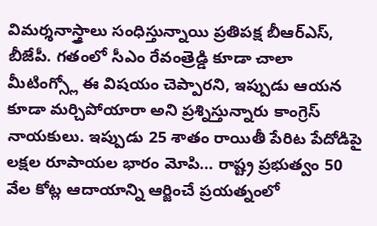విమర్శనాస్త్రాలు సంధిస్తున్నాయి ప్రతిపక్ష బీఆర్ఎస్, బీజేపీ. గతంలో సీఎం రేవంత్రెడ్డి కూడా చాలా మీటింగ్స్లో ఈ విషయం చెప్పారని, ఇప్పుడు ఆయన కూడా మర్చిపోయారా అని ప్రశ్నిస్తున్నారు కాంగ్రెస్ నాయకులు. ఇప్పుడు 25 శాతం రాయితీ పేరిట పేదోడిపై లక్షల రూపాయల భారం మోపి… రాష్ట్ర ప్రభుత్వం 50 వేల కోట్ల ఆదాయాన్ని ఆర్జించే ప్రయత్నంలో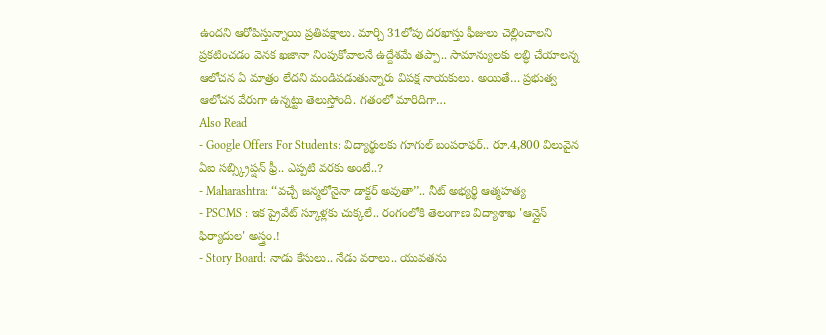ఉందని ఆరోపిస్తున్నాయి ప్రతిపక్షాలు. మార్చి 31లోపు దరఖాస్తు ఫీజులు చెల్లించాలని ప్రకటించడం వెనక ఖజానా నింపుకోవాలనే ఉద్దేశమే తప్పా.. సామాన్యులకు లబ్ధి చేయాలన్న ఆలోచన ఏ మాత్రం లేదని మండిపడుతున్నారు విపక్ష నాయకులు. అయితే… ప్రభుత్వ ఆలోచన వేరుగా ఉన్నట్టు తెలుస్తోంది. గతంలో మారిదిగా…
Also Read
- Google Offers For Students: విద్యార్థులకు గూగుల్ బంపరాఫర్.. రూ.4,800 విలువైన ఏఐ సబ్స్క్రిప్షన్ ఫ్రీ.. ఎప్పటి వరకు అంటే..?
- Maharashtra: ‘‘వచ్చే జన్మలోనైనా డాక్టర్ అవుతా’’.. నీట్ అభ్యర్థి ఆత్మహత్య
- PSCMS : ఇక ప్రైవేట్ స్కూళ్లకు చుక్కలే.. రంగంలోకి తెలంగాణ విద్యాశాఖ 'ఆన్లైన్ ఫిర్యాదుల' అస్త్రం.!
- Story Board: నాడు కేసులు.. నేడు వరాలు.. యువతను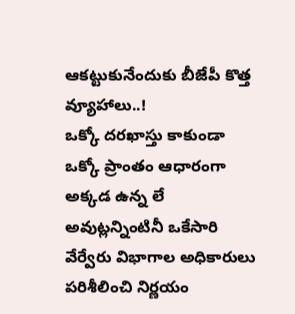ఆకట్టుకునేందుకు బీజేపీ కొత్త వ్యూహాలు..!
ఒక్కో దరఖాస్తు కాకుండా ఒక్కో ప్రాంతం ఆధారంగా అక్కడ ఉన్న లే అవుట్లన్నింటినీ ఒకేసారి వేర్వేరు విభాగాల అధికారులు పరిశీలించి నిర్ణయం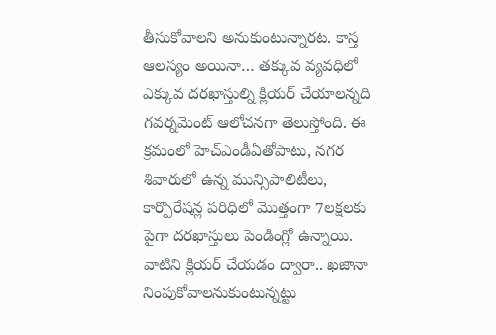తీసుకోవాలని అనుకుంటున్నారట. కాస్త ఆలస్యం అయినా… తక్కువ వ్యవధిలో ఎక్కువ దరఖాస్తుల్ని క్లియర్ చేయాలన్నది గవర్నమెంట్ ఆలోచనగా తెలుస్తోంది. ఈ క్రమంలో హెచ్ఎండీఏతోపాటు, నగర శివారులో ఉన్న మున్సిపాలిటీలు, కార్పొరేషన్ల పరిధిలో మొత్తంగా 7లక్షలకు పైగా దరఖాస్తులు పెండింగ్లో ఉన్నాయి. వాటిని క్లియర్ చేయడం ద్వారా.. ఖజానా నింపుకోవాలనుకుంటున్నట్టు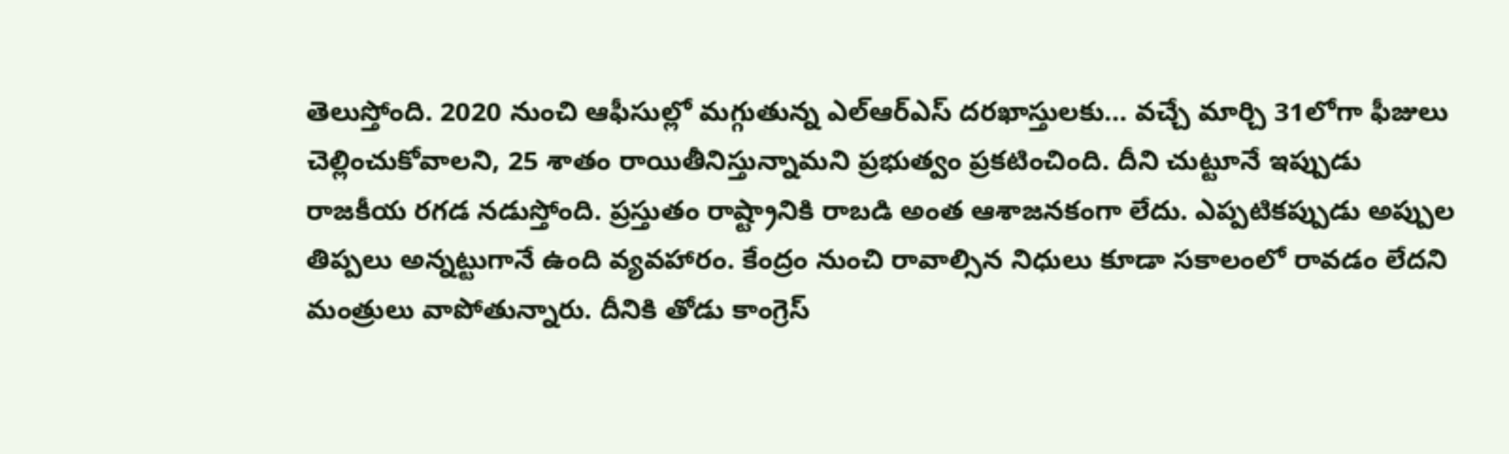తెలుస్తోంది. 2020 నుంచి ఆఫీసుల్లో మగ్గుతున్న ఎల్ఆర్ఎస్ దరఖాస్తులకు… వచ్చే మార్చి 31లోగా ఫీజులు చెల్లించుకోవాలని, 25 శాతం రాయితీనిస్తున్నామని ప్రభుత్వం ప్రకటించింది. దీని చుట్టూనే ఇప్పుడు రాజకీయ రగడ నడుస్తోంది. ప్రస్తుతం రాష్ట్రానికి రాబడి అంత ఆశాజనకంగా లేదు. ఎప్పటికప్పుడు అప్పుల తిప్పలు అన్నట్టుగానే ఉంది వ్యవహారం. కేంద్రం నుంచి రావాల్సిన నిధులు కూడా సకాలంలో రావడం లేదని మంత్రులు వాపోతున్నారు. దీనికి తోడు కాంగ్రెస్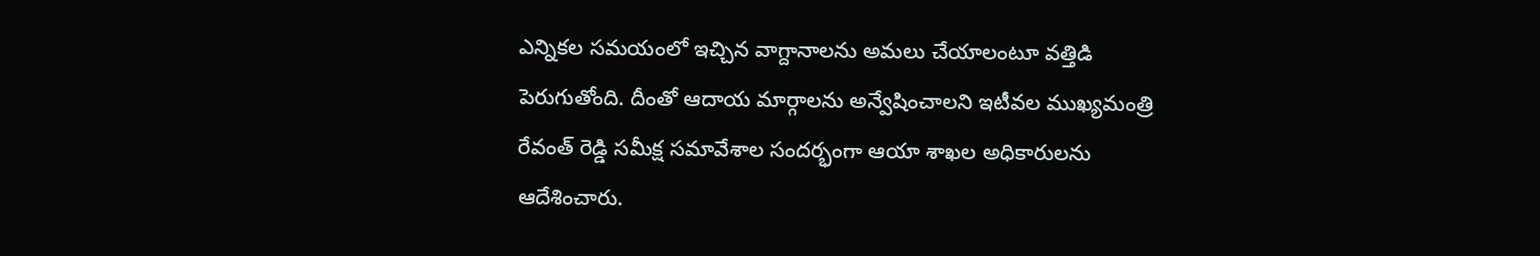ఎన్నికల సమయంలో ఇచ్చిన వాగ్దానాలను అమలు చేయాలంటూ వత్తిడి పెరుగుతోంది. దీంతో ఆదాయ మార్గాలను అన్వేషించాలని ఇటీవల ముఖ్యమంత్రి రేవంత్ రెడ్డి సమీక్ష సమావేశాల సందర్భంగా ఆయా శాఖల అధికారులను ఆదేశించారు.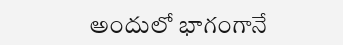అందులో భాగంగానే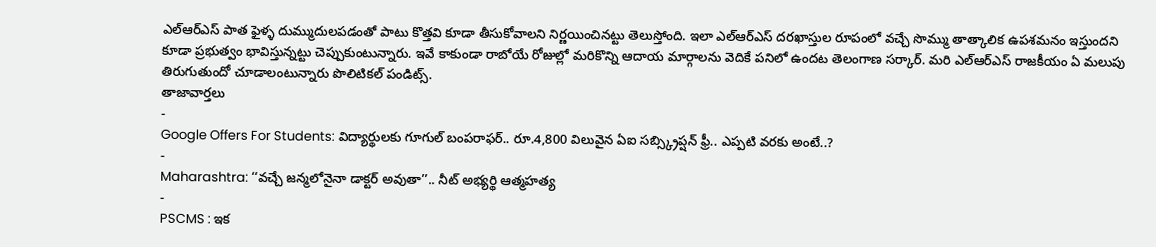ఎల్ఆర్ఎస్ పాత ఫైళ్ళ దుమ్ముదులపడంతో పాటు కొత్తవి కూడా తీసుకోవాలని నిర్ణయించినట్టు తెలుస్తోంది. ఇలా ఎల్ఆర్ఎస్ దరఖాస్తుల రూపంలో వచ్చే సొమ్ము తాత్కాలిక ఉపశమనం ఇస్తుందని కూడా ప్రభుత్వం భావిస్తున్నట్టు చెప్పుకుంటున్నారు. ఇవే కాకుండా రాబోయే రోజుల్లో మరికొన్ని ఆదాయ మార్గాలను వెదికే పనిలో ఉందట తెలంగాణ సర్కార్. మరి ఎల్ఆర్ఎస్ రాజకీయం ఏ మలుపు తిరుగుతుందో చూడాలంటున్నారు పొలిటికల్ పండిట్స్.
తాజావార్తలు
-
Google Offers For Students: విద్యార్థులకు గూగుల్ బంపరాఫర్.. రూ.4,800 విలువైన ఏఐ సబ్స్క్రిప్షన్ ఫ్రీ.. ఎప్పటి వరకు అంటే..?
-
Maharashtra: ‘‘వచ్చే జన్మలోనైనా డాక్టర్ అవుతా’’.. నీట్ అభ్యర్థి ఆత్మహత్య
-
PSCMS : ఇక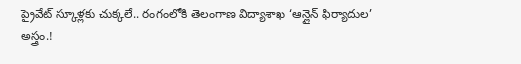ప్రైవేట్ స్కూళ్లకు చుక్కలే.. రంగంలోకి తెలంగాణ విద్యాశాఖ ‘ఆన్లైన్ ఫిర్యాదుల’ అస్త్రం.!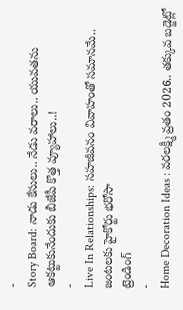-
Story Board: నాడు కేసులు.. నేడు వరాలు.. యువతను ఆకట్టుకునేందుకు బీజేపీ కొత్త వ్యూహాలు..!
-
Live In Relationships: సహజీవనం వివాహంతో సమానమే.. జంటలకు హైకోర్టు భరోసా
ట్రెండింగ్
-
Home Decoration Ideas : వరలక్ష్మీ వ్రతం 2026.. తక్కువ బడ్జెట్లో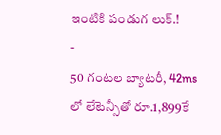ఇంటికి పండుగ లుక్.!
-
50 గంటల బ్యాటరీ, 42ms లో లేటెన్సీతో రూ.1,899కే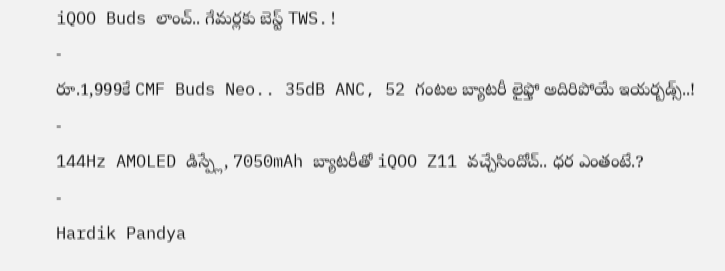iQOO Buds లాంచ్.. గేమర్లకు బెస్ట్ TWS.!
-
రూ.1,999కే CMF Buds Neo.. 35dB ANC, 52 గంటల బ్యాటరీ లైఫ్తో అదిరిపోయే ఇయర్బడ్స్..!
-
144Hz AMOLED డిస్ప్లే, 7050mAh బ్యాటరీతో iQOO Z11 వచ్చేసిందోచ్.. ధర ఎంతంటే.?
-
Hardik Pandya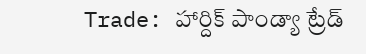Trade: హార్దిక్ పాండ్యా ట్రేడ్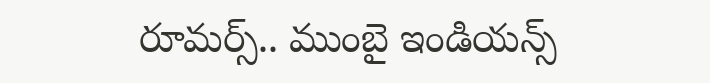రూమర్స్.. ముంబై ఇండియన్స్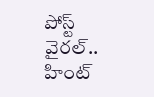పోస్ట్ వైరల్.. హింట్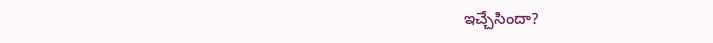ఇచ్చేసిందా?